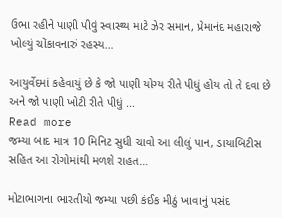ઉભા રહીને પાણી પીવું સ્વાસ્થ્ય માટે ઝેર સમાન, પ્રેમાનંદ મહારાજે ખોલ્યું ચોંકાવનારું રહસ્ય…

આયુર્વેદમાં કહેવાયું છે કે જો પાણી યોગ્ય રીતે પીધું હોય તો તે દવા છે અને જો પાણી ખોટી રીતે પીધું ...
Read more
જમ્યા બાદ માત્ર 10 મિનિટ સુધી ચાવો આ લીલું પાન, ડાયાબિટીસ સહિત આ રોગોમાંથી મળશે રાહત…

મોટાભાગના ભારતીયો જમ્યા પછી કંઈક મીઠું ખાવાનું પસંદ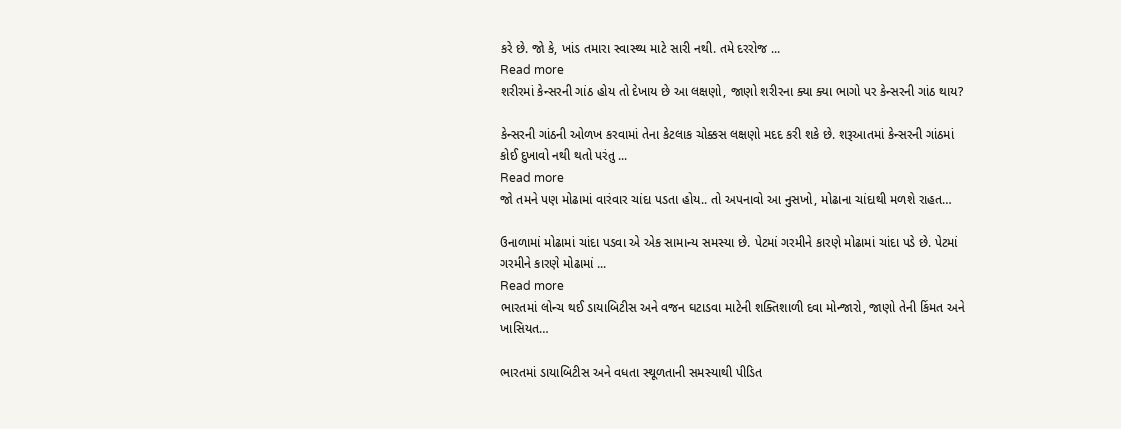કરે છે. જો કે, ખાંડ તમારા સ્વાસ્થ્ય માટે સારી નથી. તમે દરરોજ ...
Read more
શરીરમાં કેન્સરની ગાંઠ હોય તો દેખાય છે આ લક્ષણો, જાણો શરીરના ક્યા ક્યા ભાગો પર કેન્સરની ગાંઠ થાય?

કેન્સરની ગાંઠની ઓળખ કરવામાં તેના કેટલાક ચોક્કસ લક્ષણો મદદ કરી શકે છે. શરૂઆતમાં કેન્સરની ગાંઠમાં કોઈ દુખાવો નથી થતો પરંતુ ...
Read more
જો તમને પણ મોઢામાં વારંવાર ચાંદા પડતા હોય.. તો અપનાવો આ નુસખો, મોઢાના ચાંદાથી મળશે રાહત…

ઉનાળામાં મોઢામાં ચાંદા પડવા એ એક સામાન્ય સમસ્યા છે. પેટમાં ગરમીને કારણે મોઢામાં ચાંદા પડે છે. પેટમાં ગરમીને કારણે મોઢામાં ...
Read more
ભારતમાં લોન્ચ થઈ ડાયાબિટીસ અને વજન ઘટાડવા માટેની શક્તિશાળી દવા મોન્જારો, જાણો તેની કિંમત અને ખાસિયત…

ભારતમાં ડાયાબિટીસ અને વધતા સ્થૂળતાની સમસ્યાથી પીડિત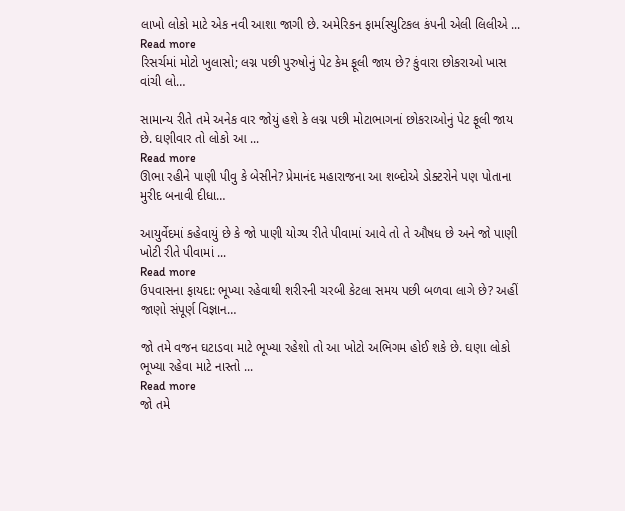લાખો લોકો માટે એક નવી આશા જાગી છે. અમેરિકન ફાર્માસ્યુટિકલ કંપની એલી લિલીએ ...
Read more
રિસર્ચમાં મોટો ખુલાસો; લગ્ન પછી પુરુષોનું પેટ કેમ ફૂલી જાય છે? કુંવારા છોકરાઓ ખાસ વાંચી લો…

સામાન્ય રીતે તમે અનેક વાર જોયું હશે કે લગ્ન પછી મોટાભાગનાં છોકરાઓનું પેટ ફૂલી જાય છે. ઘણીવાર તો લોકો આ ...
Read more
ઊભા રહીને પાણી પીવુ કે બેસીને? પ્રેમાનંદ મહારાજના આ શબ્દોએ ડોક્ટરોને પણ પોતાના મુરીદ બનાવી દીધા…

આયુર્વેદમાં કહેવાયું છે કે જો પાણી યોગ્ય રીતે પીવામાં આવે તો તે ઔષધ છે અને જો પાણી ખોટી રીતે પીવામાં ...
Read more
ઉપવાસના ફાયદા: ભૂખ્યા રહેવાથી શરીરની ચરબી કેટલા સમય પછી બળવા લાગે છે? અહીં જાણો સંપૂર્ણ વિજ્ઞાન…

જો તમે વજન ઘટાડવા માટે ભૂખ્યા રહેશો તો આ ખોટો અભિગમ હોઈ શકે છે. ઘણા લોકો ભૂખ્યા રહેવા માટે નાસ્તો ...
Read more
જો તમે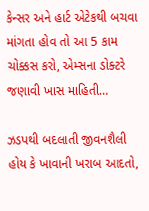કેન્સર અને હાર્ટ એટેકથી બચવા માંગતા હોવ તો આ 5 કામ ચોક્કસ કરો, એમ્સના ડોક્ટરે જણાવી ખાસ માહિતી…

ઝડપથી બદલાતી જીવનશૈલી હોય કે ખાવાની ખરાબ આદતો,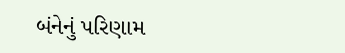બંનેનું પરિણામ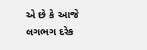એ છે કે આજે લગભગ દરેક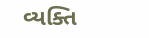વ્યક્તિ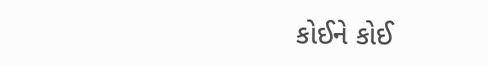કોઈને કોઈ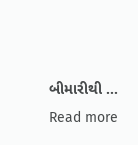બીમારીથી ...
Read more